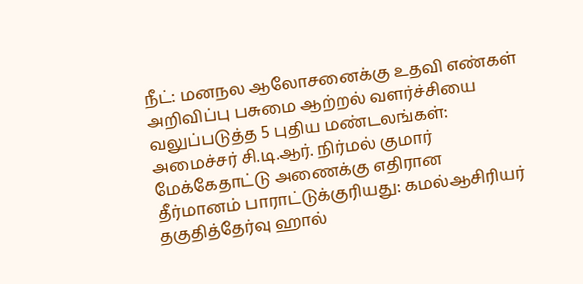நீட்: மனநல ஆலோசனைக்கு உதவி எண்கள் அறிவிப்பு பசுமை ஆற்றல் வளர்ச்சியை வலுப்படுத்த 5 புதிய மண்டலங்கள்: அமைச்சர் சி.டி.ஆர். நிர்மல் குமார் மேக்கேதாட்டு அணைக்கு எதிரான தீர்மானம் பாராட்டுக்குரியது: கமல்ஆசிரியர் தகுதித்தேர்வு ஹால்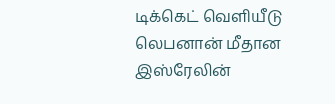டிக்கெட் வெளியீடு லெபனான் மீதான இஸ்ரேலின்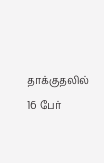தாக்குதலில் 16 பேர்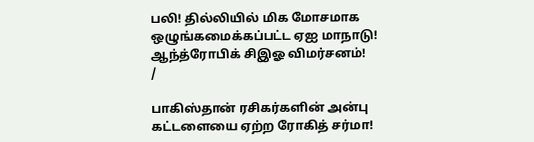பலி! தில்லியில் மிக மோசமாக ஒழுங்கமைக்கப்பட்ட ஏஐ மாநாடு! ஆந்த்ரோபிக் சிஇஓ விமர்சனம்!
/

பாகிஸ்தான் ரசிகர்களின் அன்பு கட்டளையை ஏற்ற ரோகித் சர்மா!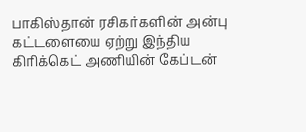பாகிஸ்தான் ரசிகர்களின் அன்பு கட்டளையை ஏற்று இந்திய கிரிக்கெட் அணியின் கேப்டன்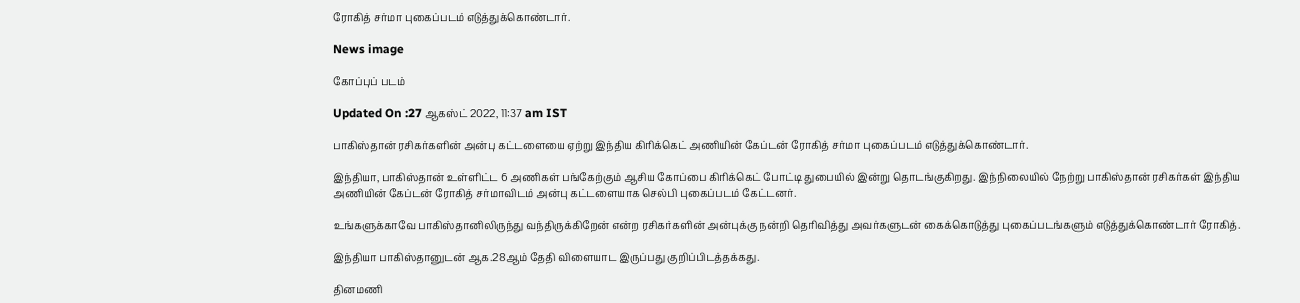ரோகித் சர்மா புகைப்படம் எடுத்துக்கொண்டார்.

News image

கோப்புப் படம்

Updated On :27 ஆகஸ்ட் 2022, 11:37 am IST

பாகிஸ்தான் ரசிகர்களின் அன்பு கட்டளையை ஏற்று இந்திய கிரிக்கெட் அணியின் கேப்டன் ரோகித் சர்மா புகைப்படம் எடுத்துக்கொண்டார்.

இந்தியா, பாகிஸ்தான் உள்ளிட்ட 6 அணிகள் பங்கேற்கும் ஆசிய கோப்பை கிரிக்கெட் போட்டி துபையில் இன்று தொடங்குகிறது. இந்நிலையில் நேற்று பாகிஸ்தான் ரசிகர்கள் இந்திய அணியின் கேப்டன் ரோகித் சர்மாவிடம் அன்பு கட்டளையாக செல்பி புகைப்படம் கேட்டனர்.

உங்களுக்காவே பாகிஸ்தானிலிருந்து வந்திருக்கிறேன் என்ற ரசிகர்களின் அன்புக்கு நன்றி தெரிவித்து அவர்களுடன் கைக்கொடுத்து புகைப்படங்களும் எடுத்துக்கொண்டார் ரோகித்.

இந்தியா பாகிஸ்தானுடன் ஆக.28ஆம் தேதி விளையாட இருப்பது குறிப்பிடத்தக்கது.

தினமணி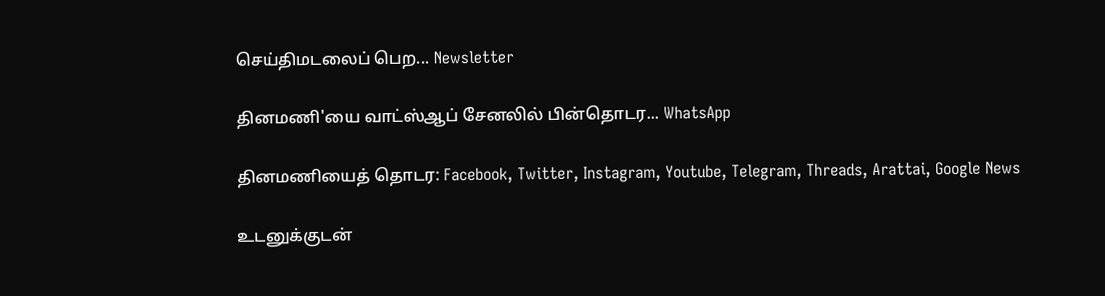செய்திமடலைப் பெற... Newsletter

தினமணி'யை வாட்ஸ்ஆப் சேனலில் பின்தொடர... WhatsApp

தினமணியைத் தொடர: Facebook, Twitter, Instagram, Youtube, Telegram, Threads, Arattai, Google News

உடனுக்குடன்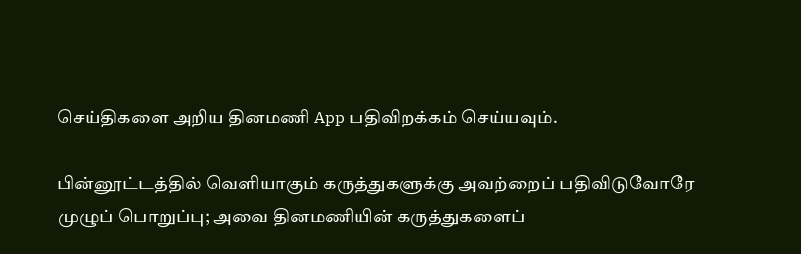செய்திகளை அறிய தினமணி App பதிவிறக்கம் செய்யவும்.

பின்னூட்டத்தில் வெளியாகும் கருத்துகளுக்கு அவற்றைப் பதிவிடுவோரே முழுப் பொறுப்பு; அவை தினமணியின் கருத்துகளைப்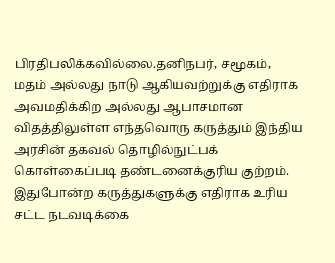பிரதிபலிக்கவில்லை.தனிநபர், சமூகம், மதம் அல்லது நாடு ஆகியவற்றுக்கு எதிராக அவமதிக்கிற அல்லது ஆபாசமான விதத்திலுள்ள எந்தவொரு கருத்தும் இந்திய அரசின் தகவல் தொழில்நுட்பக் கொள்கைப்படி தண்டனைக்குரிய குற்றம். இதுபோன்ற கருத்துகளுக்கு எதிராக உரிய சட்ட நடவடிக்கை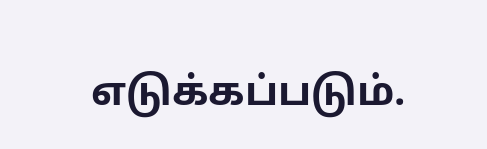எடுக்கப்படும்.